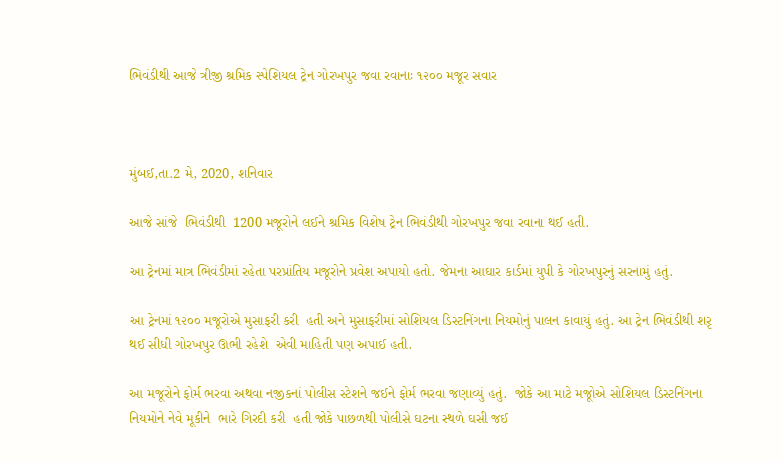ભિવંડીથી આજે ત્રીજી શ્રમિક સ્પેશિયલ ટ્રેન ગોરખપુર જવા રવાનાઃ ૧૨૦૦ મજૂર સવાર



મુંબઈ,તા.2 મે, 2020, શનિવાર

આજે સાંજે  ભિવંડીથી  1200 મજૂરોને લઈને શ્રમિક વિશેષ ટ્રેન ભિવંડીથી ગોરખપુર જવા રવાના થઈ હતી.

આ ટ્રેનમાં માત્ર ભિવંડીમાં રહેતા પરપ્રાંતિય મજૂરોને પ્રવેશ અપાયો હતો. જેમના આઘાર કાર્ડમાં યુપી કે ગોરખપુરનું સરનામું હતું.

આ ટ્રેનમાં ૧૨૦૦ મજૂરોએ મુસાફરી કરી  હતી અને મુસાફરીમાં સોશિયલ ડિસ્ટનિંગના નિયમોનું પાલન કાવાયું હતું. આ ટ્રેન ભિવંડીથી શરૃ થઈ સીધી ગોરખપુર ઊભી રહેશે  એવી માહિતી પણ અપાઈ હતી.

આ મજૂરોને ફોર્મ ભરવા અથવા નજીકનાં પોલીસ સ્ટેશને જઈને ફોર્મ ભરવા જણાવ્યું હતું.  જોકે આ માટે મજૂોએ સોશિયલ ડિસ્ટનિંગના નિયમોને નેવે મૂકીને  ભારે ગિરદી કરી  હતી જોકે પાછળથી પોલીસે ઘટના સ્થળે ઘસી જઈ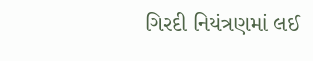ગિરદી નિયંત્રણમાં લઈ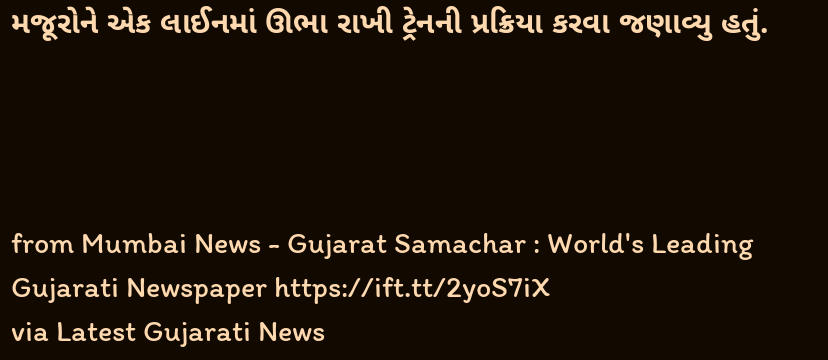મજૂરોને એક લાઈનમાં ઊભા રાખી ટ્રેનની પ્રક્રિયા કરવા જણાવ્યુ હતું.




from Mumbai News - Gujarat Samachar : World's Leading Gujarati Newspaper https://ift.tt/2yoS7iX
via Latest Gujarati News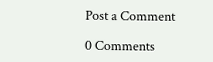Post a Comment

0 Comments